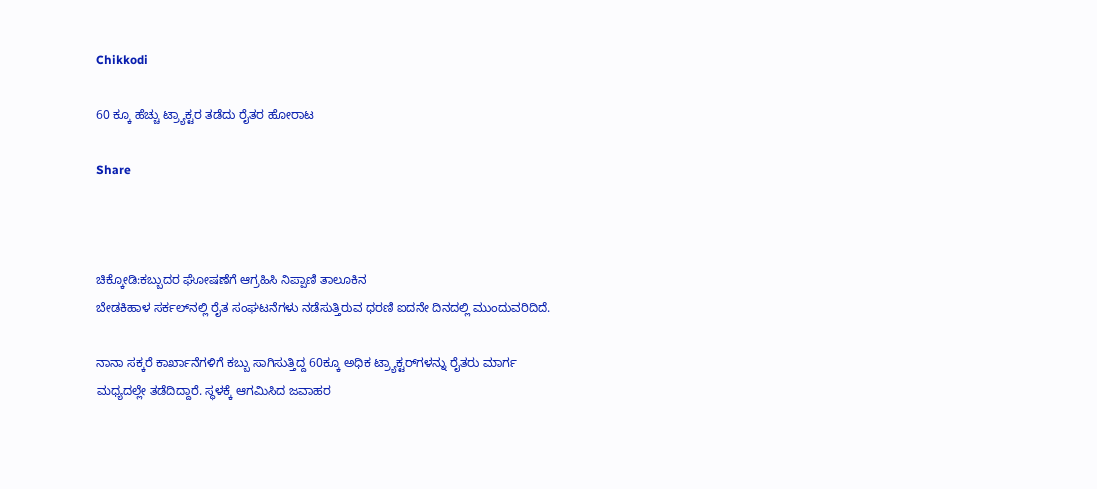Chikkodi

60 ಕ್ಕೂ ಹೆಚ್ಚು ಟ್ರ್ಯಾಕ್ಟರ ತಡೆದು ರೈತರ ಹೋರಾಟ

Share



ಚಿಕ್ಕೋಡಿ:ಕಬ್ಬುದರ ಘೋಷಣೆಗೆ ಆಗ್ರಹಿಸಿ ನಿಪ್ಪಾಣಿ ತಾಲೂಕಿನ
ಬೇಡಕಿಹಾಳ ಸರ್ಕಲ್‌ನಲ್ಲಿ ರೈತ ಸಂಘಟನೆಗಳು ನಡೆಸುತ್ತಿರುವ ಧರಣಿ ಐದನೇ ದಿನದಲ್ಲಿ ಮುಂದುವರಿದಿದೆ.

ನಾನಾ ಸಕ್ಕರೆ ಕಾರ್ಖಾನೆಗಳಿಗೆ ಕಬ್ಬು ಸಾಗಿಸುತ್ತಿದ್ದ 60ಕ್ಕೂ ಅಧಿಕ ಟ್ರ್ಯಾಕ್ಟರ್‌ಗಳನ್ನು ರೈತರು ಮಾರ್ಗ ಮಧ್ಯದಲ್ಲೇ ತಡೆದಿದ್ದಾರೆ. ಸ್ಥಳಕ್ಕೆ ಆಗಮಿಸಿದ ಜವಾಹರ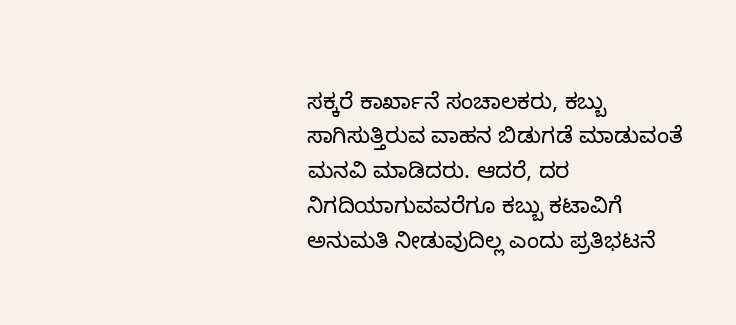ಸಕ್ಕರೆ ಕಾರ್ಖಾನೆ ಸಂಚಾಲಕರು, ಕಬ್ಬು ಸಾಗಿಸುತ್ತಿರುವ ವಾಹನ ಬಿಡುಗಡೆ ಮಾಡುವಂತೆ ಮನವಿ ಮಾಡಿದರು. ಆದರೆ, ದರ ನಿಗದಿಯಾಗುವವರೆಗೂ ಕಬ್ಬು ಕಟಾವಿಗೆ ಅನುಮತಿ ನೀಡುವುದಿಲ್ಲ ಎಂದು ಪ್ರತಿಭಟನೆ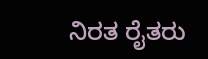ನಿರತ ರೈತರು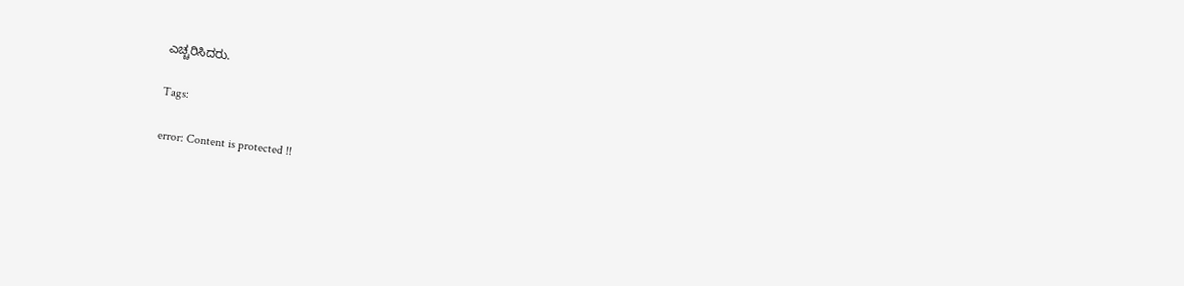ಎಚ್ಚರಿಸಿದರು.

Tags:

error: Content is protected !!